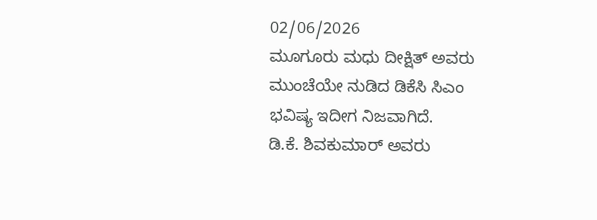02/06/2026
ಮೂಗೂರು ಮಧು ದೀಕ್ಷಿತ್ ಅವರು ಮುಂಚೆಯೇ ನುಡಿದ ಡಿಕೆಸಿ ಸಿಎಂ ಭವಿಷ್ಯ ಇದೀಗ ನಿಜವಾಗಿದೆ.
ಡಿ.ಕೆ. ಶಿವಕುಮಾರ್ ಅವರು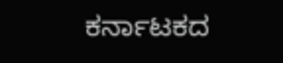ಕರ್ನಾಟಕದ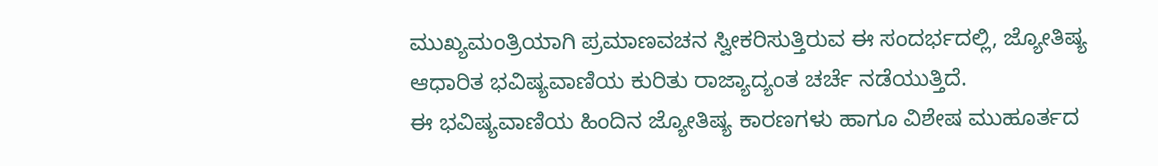ಮುಖ್ಯಮಂತ್ರಿಯಾಗಿ ಪ್ರಮಾಣವಚನ ಸ್ವೀಕರಿಸುತ್ತಿರುವ ಈ ಸಂದರ್ಭದಲ್ಲಿ, ಜ್ಯೋತಿಷ್ಯ ಆಧಾರಿತ ಭವಿಷ್ಯವಾಣಿಯ ಕುರಿತು ರಾಜ್ಯಾದ್ಯಂತ ಚರ್ಚೆ ನಡೆಯುತ್ತಿದೆ.
ಈ ಭವಿಷ್ಯವಾಣಿಯ ಹಿಂದಿನ ಜ್ಯೋತಿಷ್ಯ ಕಾರಣಗಳು ಹಾಗೂ ವಿಶೇಷ ಮುಹೂರ್ತದ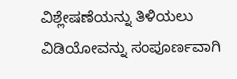ವಿಶ್ಲೇಷಣೆಯನ್ನು ತಿಳಿಯಲು ವಿಡಿಯೋವನ್ನು ಸಂಪೂರ್ಣವಾಗಿ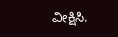ವೀಕ್ಷಿಸಿ.